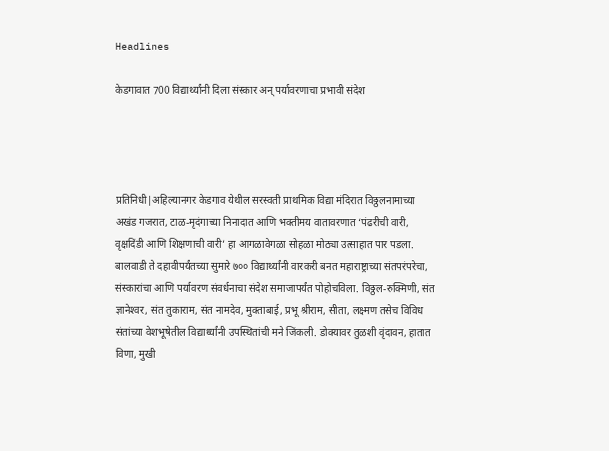Headlines

केडगावात 700 विद्यार्थ्यांनी दिला संस्कार अन् पर्यावरणाचा प्रभावी संदेश




प्रतिनिधी|अहिल्यानगर केडगाव येथील सरस्वती प्राथमिक विद्या मंदिरात विठ्ठलनामाच्या अखंड गजरात, टाळ-मृदंगाच्या निनादात आणि भक्तीमय वातावरणात ‘पंढरीची वारी, वृक्षदिंडी आणि शिक्षणाची वारी’ हा आगळावेगळा सोहळा मोठ्या उत्साहात पार पडला. बालवाडी ते दहावीपर्यंतच्या सुमारे ७०० विद्यार्थ्यांनी वारकरी बनत महाराष्ट्राच्या संतपरंपरेचा, संस्कारांचा आणि पर्यावरण संवर्धनाचा संदेश समाजापर्यंत पोहोचविला. विठ्ठल-रुक्मिणी, संत ज्ञानेश्‍वर, संत तुकाराम, संत नामदेव, मुक्ताबाई, प्रभू श्रीराम, सीता, लक्ष्मण तसेच विविध संतांच्या वेशभूषेतील विद्यार्थ्यांनी उपस्थितांची मने जिंकली. डोक्यावर तुळशी वृंदावन, हातात विणा, मुखी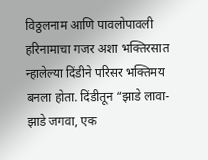विठ्ठलनाम आणि पावलोपावली हरिनामाचा गजर अशा भक्तिरसात न्हालेल्या दिंडीने परिसर भक्तिमय बनला होता. दिंडीतून “झाडे लावा-झाडे जगवा, एक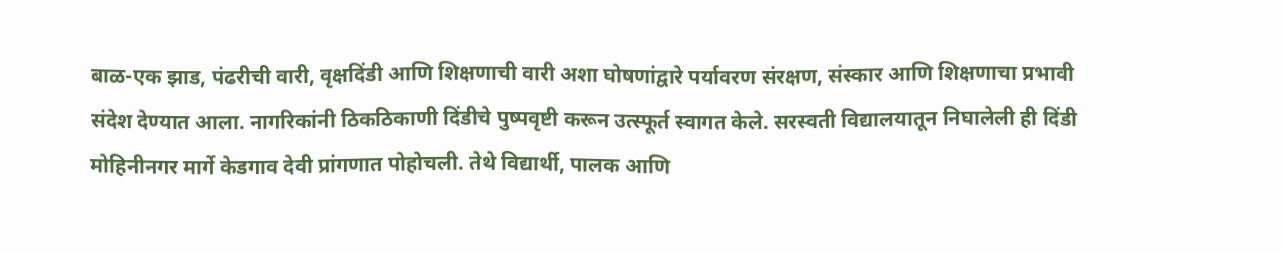बाळ-एक झाड, पंढरीची वारी, वृक्षदिंडी आणि शिक्षणाची वारी अशा घोषणांद्वारे पर्यावरण संरक्षण, संस्कार आणि शिक्षणाचा प्रभावी संदेश देण्यात आला. नागरिकांनी ठिकठिकाणी दिंडीचे पुष्पवृष्टी करून उत्स्फूर्त स्वागत केले. सरस्वती विद्यालयातून निघालेली ही दिंडी मोहिनीनगर मार्गे केडगाव देवी प्रांगणात पोहोचली. तेथे विद्यार्थी, पालक आणि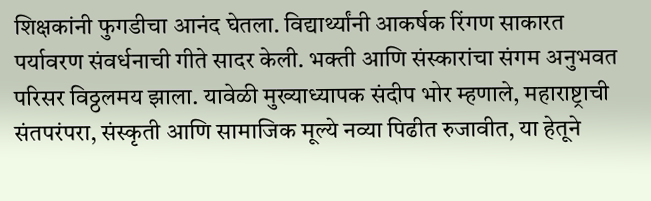शिक्षकांनी फुगडीचा आनंद घेतला. विद्यार्थ्यांनी आकर्षक रिंगण साकारत पर्यावरण संवर्धनाची गीते सादर केली. भक्ती आणि संस्कारांचा संगम अनुभवत परिसर विठ्ठलमय झाला. यावेळी मुख्याध्यापक संदीप भोर म्हणाले, महाराष्ट्राची संतपरंपरा, संस्कृती आणि सामाजिक मूल्ये नव्या पिढीत रुजावीत, या हेतूने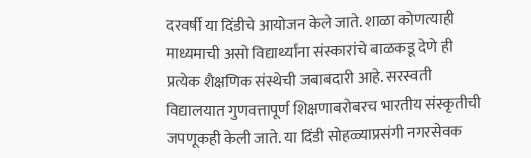दरवर्षी या दिंडीचे आयोजन केले जाते. शाळा कोणत्याही माध्यमाची असो विद्यार्थ्यांना संस्कारांचे बाळकडू देणे ही प्रत्येक शैक्षणिक संस्थेची जबाबदारी आहे. सरस्वती विद्यालयात गुणवत्तापूर्ण शिक्षणाबरोबरच भारतीय संस्कृतीची जपणूकही केली जाते. या दिंडी सोहळ्याप्रसंगी नगरसेवक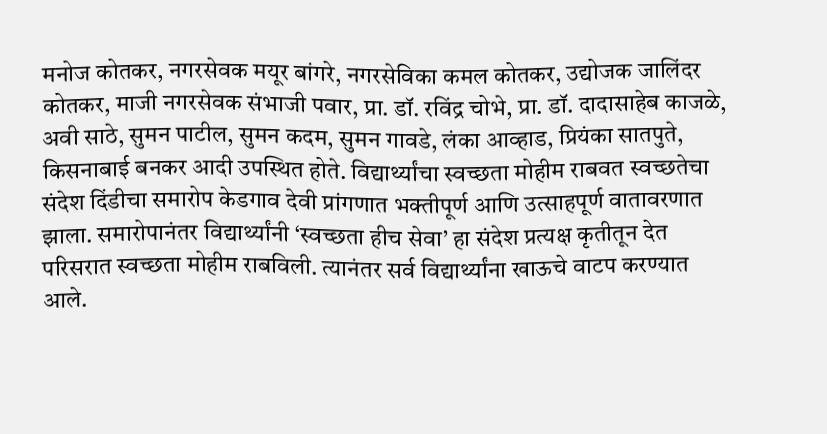मनोज कोतकर, नगरसेवक मयूर बांगरे, नगरसेविका कमल कोतकर, उद्योजक जालिंदर कोतकर, माजी नगरसेवक संभाजी पवार, प्रा. डॉ. रविंद्र चोभे, प्रा. डॉ. दादासाहेब काजळे, अवी साठे, सुमन पाटील, सुमन कदम, सुमन गावडे, लंका आव्हाड, प्रियंका सातपुते, किसनाबाई बनकर आदी उपस्थित होते. विद्यार्थ्यांचा स्वच्छता मोहीम राबवत स्वच्छतेचा संदेश दिंडीचा समारोप केडगाव देवी प्रांगणात भक्तीपूर्ण आणि उत्साहपूर्ण वातावरणात झाला. समारोपानंतर विद्यार्थ्यांनी ‘स्वच्छता हीच सेवा’ हा संदेश प्रत्यक्ष कृतीतून देत परिसरात स्वच्छता मोहीम राबविली. त्यानंतर सर्व विद्यार्थ्यांना खाऊचे वाटप करण्यात आले.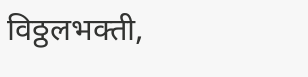विठ्ठलभक्ती,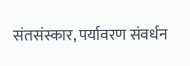संतसंस्कार, पर्यावरण संवर्धन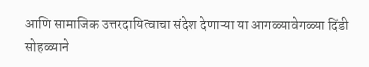आणि सामाजिक उत्तरदायित्वाचा संदेश देणाऱ्या या आगळ्यावेगळ्या दिंडी सोहळ्याने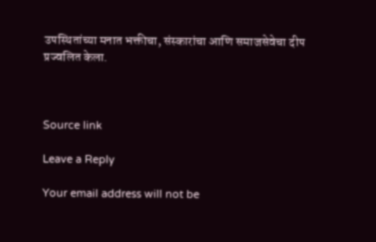उपस्थितांच्या मनात भक्तीचा, संस्कारांचा आणि समाजसेवेचा दीप प्रज्वलित केला.



Source link

Leave a Reply

Your email address will not be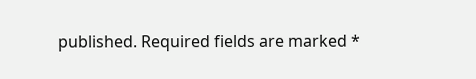published. Required fields are marked *